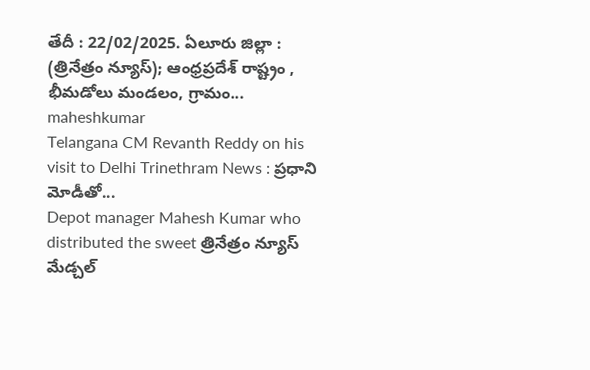తేదీ : 22/02/2025. ఏలూరు జిల్లా : (త్రినేత్రం న్యూస్); ఆంధ్రప్రదేశ్ రాష్ట్రం , భీమడోలు మండలం, గ్రామం...
maheshkumar
Telangana CM Revanth Reddy on his visit to Delhi Trinethram News : ప్రధాని మోడీతో...
Depot manager Mahesh Kumar who distributed the sweet త్రినేత్రం న్యూస్ మేడ్చల్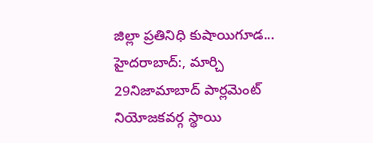జిల్లా ప్రతినిధి కుషాయిగూడ...
హైదరాబాద్:, మార్చి 29నిజామాబాద్ పార్లమెంట్ నియోజకవర్గ స్థాయి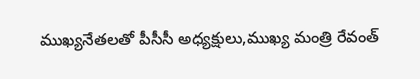ముఖ్యనేతలతో పీసీసీ అధ్యక్షులు,ముఖ్య మంత్రి రేవంత్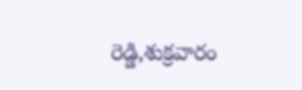రెడ్డి,శుక్రవారం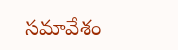సమావేశం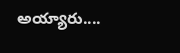అయ్యారు....